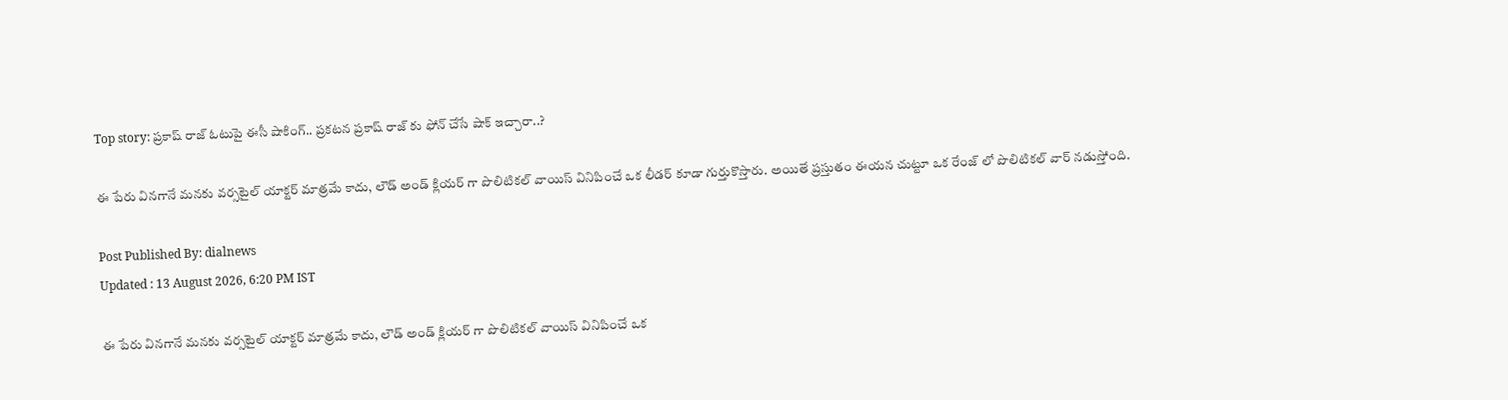Top story: ప్రకాష్ రాజ్ ఓటుపై ఈసీ షాకింగ్.. ప్రకటన ప్రకాష్ రాజ్ కు ఫోన్ చేసే షాక్ ఇచ్చారా..?

ఈ పేరు వినగానే మనకు వర్సటైల్ యాక్టర్ మాత్రమే కాదు, లౌడ్ అండ్ క్లియర్ గా పొలిటికల్ వాయిస్ వినిపించే ఒక లీడర్ కూడా గుర్తుకొస్తారు. అయితే ప్రస్తుతం ఈయన చుట్టూ ఒక రేంజ్ లో పొలిటికల్ వార్ నడుస్తోంది.

Post Published By: dialnews
Updated : 13 August 2026, 6:20 PM IST

ఈ పేరు వినగానే మనకు వర్సటైల్ యాక్టర్ మాత్రమే కాదు, లౌడ్ అండ్ క్లియర్ గా పొలిటికల్ వాయిస్ వినిపించే ఒక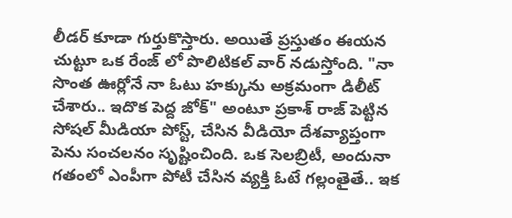లీడర్ కూడా గుర్తుకొస్తారు. అయితే ప్రస్తుతం ఈయన చుట్టూ ఒక రేంజ్ లో పొలిటికల్ వార్ నడుస్తోంది. "నా సొంత ఊర్లోనే నా ఓటు హక్కును అక్రమంగా డిలీట్ చేశారు.. ఇదొక పెద్ద జోక్" అంటూ ప్రకాశ్ రాజ్ పెట్టిన సోషల్ మీడియా పోస్ట్, చేసిన వీడియో దేశవ్యాప్తంగా పెను సంచలనం సృష్టించింది. ఒక సెలబ్రిటీ, అందునా గతంలో ఎంపీగా పోటీ చేసిన వ్యక్తి ఓటే గల్లంతైతే.. ఇక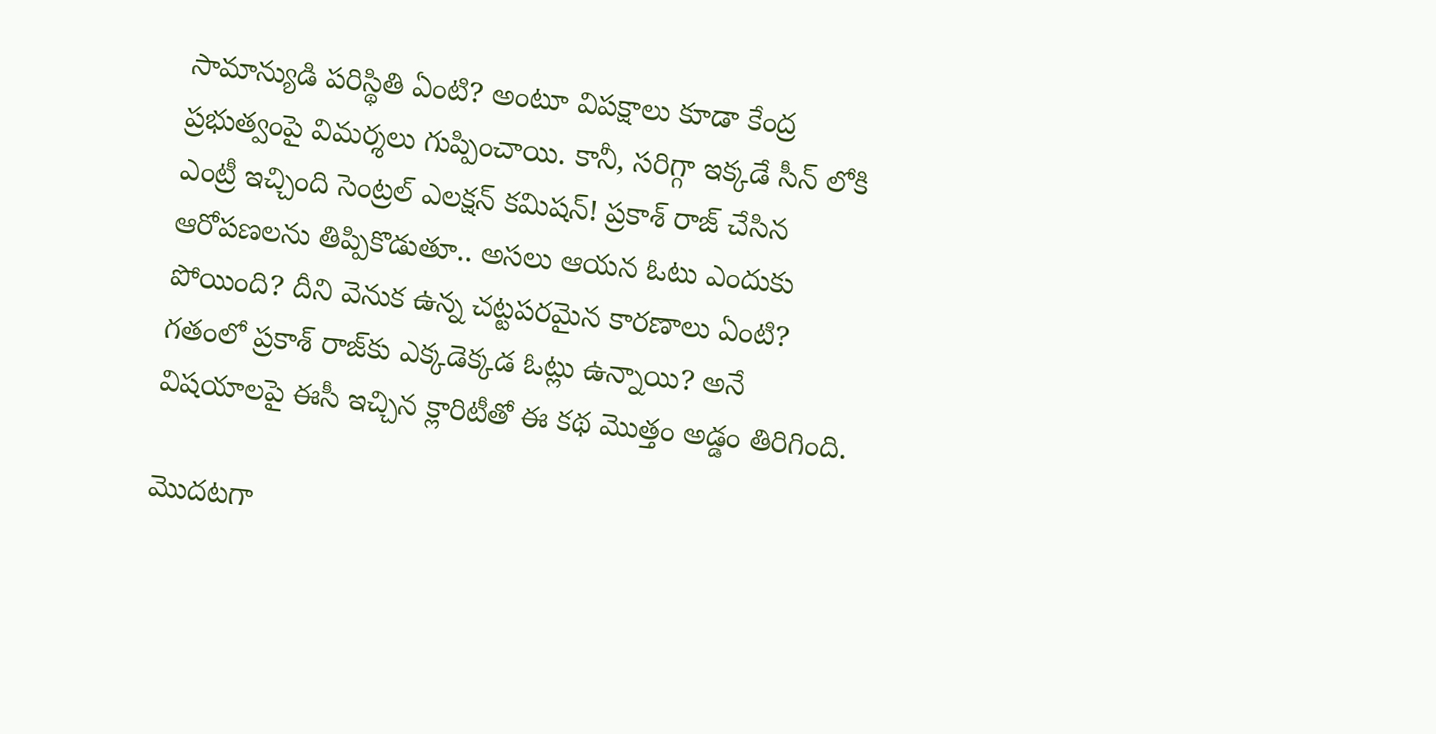సామాన్యుడి పరిస్థితి ఏంటి? అంటూ విపక్షాలు కూడా కేంద్ర ప్రభుత్వంపై విమర్శలు గుప్పించాయి. కానీ, సరిగ్గా ఇక్కడే సీన్ లోకి ఎంట్రీ ఇచ్చింది సెంట్రల్ ఎలక్షన్ కమిషన్! ప్రకాశ్ రాజ్ చేసిన ఆరోపణలను తిప్పికొడుతూ.. అసలు ఆయన ఓటు ఎందుకు పోయింది? దీని వెనుక ఉన్న చట్టపరమైన కారణాలు ఏంటి? గతంలో ప్రకాశ్ రాజ్‌కు ఎక్కడెక్కడ ఓట్లు ఉన్నాయి? అనే విషయాలపై ఈసీ ఇచ్చిన క్లారిటీతో ఈ కథ మొత్తం అడ్డం తిరిగింది.

మొదటగా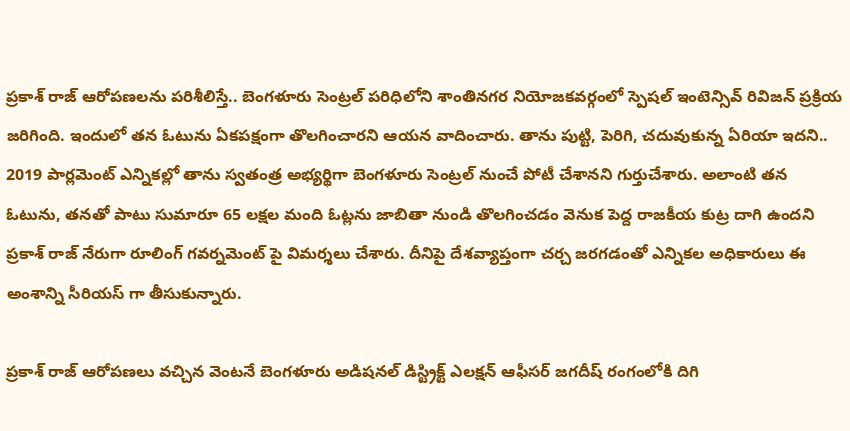ప్రకాశ్ రాజ్ ఆరోపణలను పరిశీలిస్తే.. బెంగళూరు సెంట్రల్ పరిధిలోని శాంతినగర నియోజకవర్గంలో స్పెషల్ ఇంటెన్సివ్ రివిజన్ ప్రక్రియ జరిగింది. ఇందులో తన ఓటును ఏకపక్షంగా తొలగించారని ఆయన వాదించారు. తాను పుట్టి, పెరిగి, చదువుకున్న ఏరియా ఇదని.. 2019 పార్లమెంట్ ఎన్నికల్లో తాను స్వతంత్ర అభ్యర్థిగా బెంగళూరు సెంట్రల్ నుంచే పోటీ చేశానని గుర్తుచేశారు. అలాంటి తన ఓటును, తనతో పాటు సుమారూ 65 లక్షల మంది ఓట్లను జాబితా నుండి తొలగించడం వెనుక పెద్ద రాజకీయ కుట్ర దాగి ఉందని ప్రకాశ్ రాజ్ నేరుగా రూలింగ్ గవర్నమెంట్ పై విమర్శలు చేశారు. దీనిపై దేశవ్యాప్తంగా చర్చ జరగడంతో ఎన్నికల అధికారులు ఈ అంశాన్ని సీరియస్ గా తీసుకున్నారు.

ప్రకాశ్ రాజ్ ఆరోపణలు వచ్చిన వెంటనే బెంగళూరు అడిషనల్ డిస్ట్రిక్ట్ ఎలక్షన్ ఆఫీసర్ జగదీష్ రంగంలోకి దిగి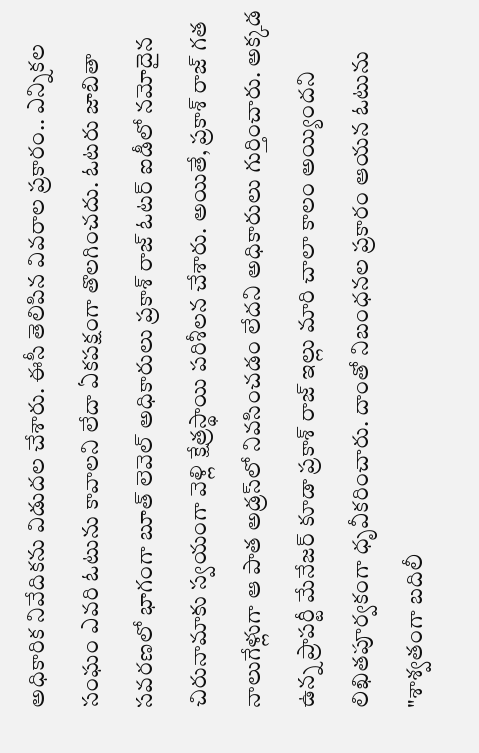అధికారిక నివేదికను విడుదల చేశారు. ఈసీ తెలిపిన వివరాల ప్రకారం.. ఎన్నికల సంఘం ఎవరి ఓటును కావాలని లేదా ఏకపక్షంగా తొలగించదు. ఓటరు జాబితా సవరణలో భాగంగా బూత్ లెవెల్ అధికారులు ప్రకాశ్ రాజ్ ఓటర్ ఐడీలో నమోదైన చిరునామాకు స్వయంగా వెళ్లి క్షేత్రస్థాయి పరిశీలన చేశారు. అయితే, ప్రకాశ్ రాజ్ గత నాలుగేళ్లుగా ఆ పాత అడ్రస్‌లో నివసించడం లేదని అధికారులు గుర్తించారు. అక్కడ ఉన్న ప్రాపర్టీ మేనేజర్ కూడా ప్రకాశ్ రాజ్ ఇల్లు మారి చాలా కాలం అయ్యిందని లిఖితపూర్వకంగా ధృవీకరించారు. దాంతో నిబంధనల ప్రకారం ఆయన ఓటును "శాశ్వతంగా బదిలీ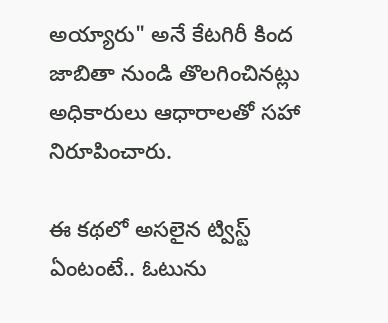అయ్యారు" అనే కేటగిరీ కింద జాబితా నుండి తొలగించినట్లు అధికారులు ఆధారాలతో సహా నిరూపించారు.

ఈ కథలో అసలైన ట్విస్ట్ ఏంటంటే.. ఓటును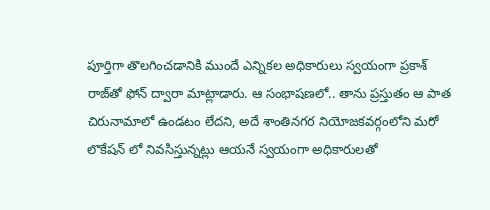పూర్తిగా తొలగించడానికి ముందే ఎన్నికల అధికారులు స్వయంగా ప్రకాశ్ రాజ్‌తో ఫోన్ ద్వారా మాట్లాడారు. ఆ సంభాషణలో.. తాను ప్రస్తుతం ఆ పాత చిరునామాలో ఉండటం లేదని, అదే శాంతినగర నియోజకవర్గంలోని మరో లొకేషన్ లో నివసిస్తున్నట్లు ఆయనే స్వయంగా అధికారులతో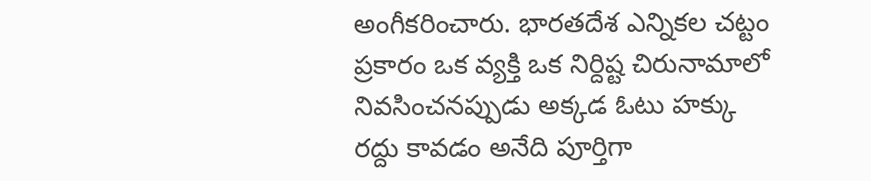అంగీకరించారు. భారతదేశ ఎన్నికల చట్టం ప్రకారం ఒక వ్యక్తి ఒక నిర్దిష్ట చిరునామాలో నివసించనప్పుడు అక్కడ ఓటు హక్కు రద్దు కావడం అనేది పూర్తిగా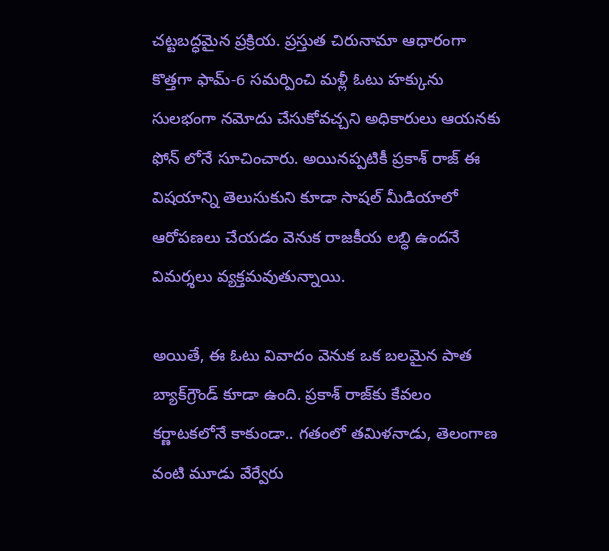చట్టబద్ధమైన ప్రక్రియ. ప్రస్తుత చిరునామా ఆధారంగా కొత్తగా ఫామ్-6 సమర్పించి మళ్లీ ఓటు హక్కును సులభంగా నమోదు చేసుకోవచ్చని అధికారులు ఆయనకు ఫోన్ లోనే సూచించారు. అయినప్పటికీ ప్రకాశ్ రాజ్ ఈ విషయాన్ని తెలుసుకుని కూడా సాషల్ మీడియాలో ఆరోపణలు చేయడం వెనుక రాజకీయ లబ్ధి ఉందనే విమర్శలు వ్యక్తమవుతున్నాయి.

అయితే, ఈ ఓటు వివాదం వెనుక ఒక బలమైన పాత బ్యాక్‌గ్రౌండ్ కూడా ఉంది. ప్రకాశ్ రాజ్‌కు కేవలం కర్ణాటకలోనే కాకుండా.. గతంలో తమిళనాడు, తెలంగాణ వంటి మూడు వేర్వేరు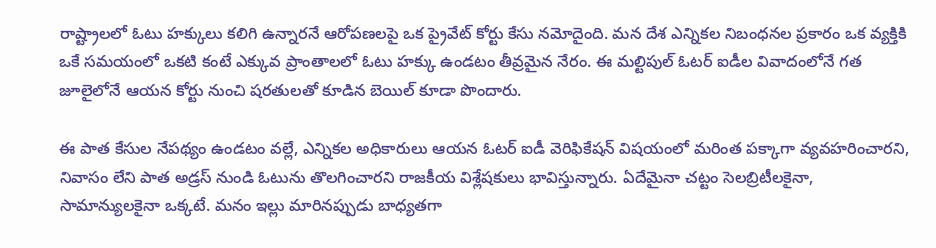రాష్ట్రాలలో ఓటు హక్కులు కలిగి ఉన్నారనే ఆరోపణలపై ఒక ప్రైవేట్ కోర్టు కేసు నమోదైంది. మన దేశ ఎన్నికల నిబంధనల ప్రకారం ఒక వ్యక్తికి ఒకే సమయంలో ఒకటి కంటే ఎక్కువ ప్రాంతాలలో ఓటు హక్కు ఉండటం తీవ్రమైన నేరం. ఈ మల్టిపుల్ ఓటర్ ఐడీల వివాదంలోనే గత జూలైలోనే ఆయన కోర్టు నుంచి షరతులతో కూడిన బెయిల్ కూడా పొందారు.

ఈ పాత కేసుల నేపథ్యం ఉండటం వల్లే, ఎన్నికల అధికారులు ఆయన ఓటర్ ఐడీ వెరిఫికేషన్ విషయంలో మరింత పక్కాగా వ్యవహరించారని, నివాసం లేని పాత అడ్రస్ నుండి ఓటును తొలగించారని రాజకీయ విశ్లేషకులు భావిస్తున్నారు. ఏదేమైనా చట్టం సెలబ్రిటీలకైనా, సామాన్యులకైనా ఒక్కటే. మనం ఇల్లు మారినప్పుడు బాధ్యతగా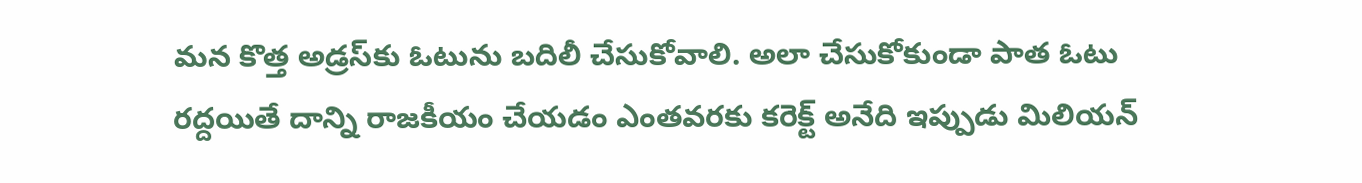మన కొత్త అడ్రస్‌కు ఓటును బదిలీ చేసుకోవాలి. అలా చేసుకోకుండా పాత ఓటు రద్దయితే దాన్ని రాజకీయం చేయడం ఎంతవరకు కరెక్ట్ అనేది ఇప్పుడు మిలియన్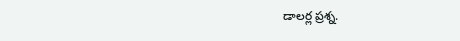డాలర్ల ప్రశ్న.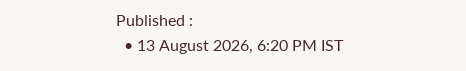Published :
  • 13 August 2026, 6:20 PM IST